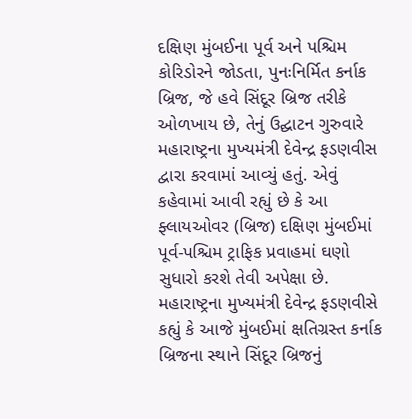દક્ષિણ મુંબઈના પૂર્વ અને પશ્ચિમ કોરિડોરને જોડતા, પુનઃનિર્મિત કર્નાક બ્રિજ, જે હવે સિંદૂર બ્રિજ તરીકે ઓળખાય છે, તેનું ઉદ્ઘાટન ગુરુવારે મહારાષ્ટ્રના મુખ્યમંત્રી દેવેન્દ્ર ફડણવીસ દ્વારા કરવામાં આવ્યું હતું. એવું કહેવામાં આવી રહ્યું છે કે આ ફ્લાયઓવર (બ્રિજ) દક્ષિણ મુંબઈમાં પૂર્વ-પશ્ચિમ ટ્રાફિક પ્રવાહમાં ઘણો સુધારો કરશે તેવી અપેક્ષા છે.
મહારાષ્ટ્રના મુખ્યમંત્રી દેવેન્દ્ર ફડણવીસે કહ્યું કે આજે મુંબઈમાં ક્ષતિગ્રસ્ત કર્નાક બ્રિજના સ્થાને સિંદૂર બ્રિજનું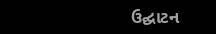ઉદ્ઘાટન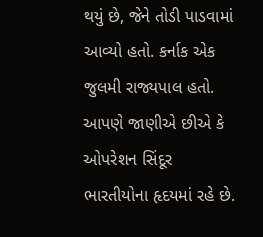થયું છે, જેને તોડી પાડવામાં આવ્યો હતો. કર્નાક એક જુલમી રાજ્યપાલ હતો. આપણે જાણીએ છીએ કે ઓપરેશન સિંદૂર ભારતીયોના હૃદયમાં રહે છે.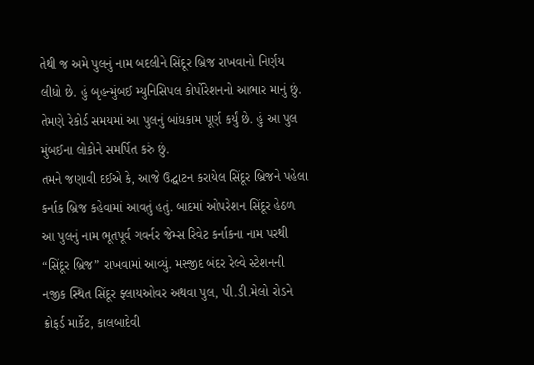તેથી જ અમે પુલનું નામ બદલીને સિંદૂર બ્રિજ રાખવાનો નિર્ણય લીધો છે. હું બૃહન્મુંબઈ મ્યુનિસિપલ કોર્પોરેશનનો આભાર માનું છું. તેમણે રેકોર્ડ સમયમાં આ પુલનું બાંધકામ પૂર્ણ કર્યું છે. હું આ પુલ મુંબઈના લોકોને સમર્પિત કરું છું.
તમને જણાવી દઈએ કે, આજે ઉદ્ઘાટન કરાયેલ સિંદૂર બ્રિજને પહેલા કર્નાક બ્રિજ કહેવામાં આવતું હતું. બાદમાં ઓપરેશન સિંદૂર હેઠળ આ પુલનું નામ ભૂતપૂર્વ ગવર્નર જેમ્સ રિવેટ કર્નાકના નામ પરથી “સિંદૂર બ્રિજ” રાખવામાં આવ્યું. મસ્જીદ બંદર રેલ્વે સ્ટેશનની નજીક સ્થિત સિંદૂર ફ્લાયઓવર અથવા પુલ, પી.ડી.મેલો રોડને ક્રોફર્ડ માર્કેટ, કાલબાદેવી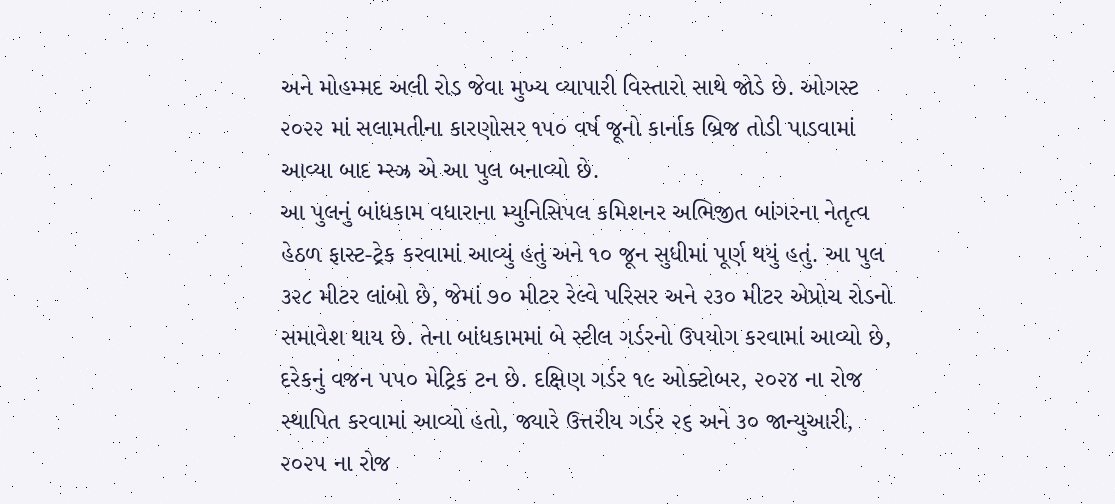અને મોહમ્મદ અલી રોડ જેવા મુખ્ય વ્યાપારી વિસ્તારો સાથે જોડે છે. ઓગસ્ટ ૨૦૨૨ માં સલામતીના કારણોસર ૧૫૦ વર્ષ જૂનો કાર્નાક બ્રિજ તોડી પાડવામાં આવ્યા બાદ મ્સ્ઝ્ર એ આ પુલ બનાવ્યો છે.
આ પુલનું બાંધકામ વધારાના મ્યુનિસિપલ કમિશનર અભિજીત બાંગરના નેતૃત્વ હેઠળ ફાસ્ટ-ટ્રેક કરવામાં આવ્યું હતું અને ૧૦ જૂન સુધીમાં પૂર્ણ થયું હતું. આ પુલ ૩૨૮ મીટર લાંબો છે, જેમાં ૭૦ મીટર રેલ્વે પરિસર અને ૨૩૦ મીટર એપ્રોચ રોડનો સમાવેશ થાય છે. તેના બાંધકામમાં બે સ્ટીલ ગર્ડરનો ઉપયોગ કરવામાં આવ્યો છે, દરેકનું વજન ૫૫૦ મેટ્રિક ટન છે. દક્ષિણ ગર્ડર ૧૯ ઓક્ટોબર, ૨૦૨૪ ના રોજ સ્થાપિત કરવામાં આવ્યો હતો, જ્યારે ઉત્તરીય ગર્ડર ૨૬ અને ૩૦ જાન્યુઆરી, ૨૦૨૫ ના રોજ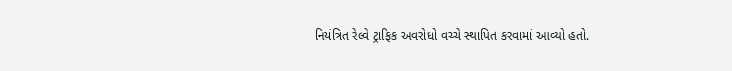નિયંત્રિત રેલ્વે ટ્રાફિક અવરોધો વચ્ચે સ્થાપિત કરવામાં આવ્યો હતો.